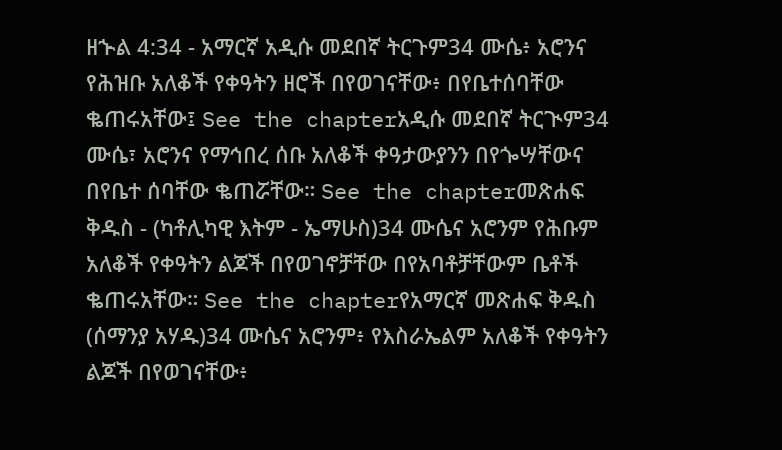ዘኍል 4:34 - አማርኛ አዲሱ መደበኛ ትርጉም34 ሙሴ፥ አሮንና የሕዝቡ አለቆች የቀዓትን ዘሮች በየወገናቸው፥ በየቤተሰባቸው ቈጠሩአቸው፤ See the chapterአዲሱ መደበኛ ትርጒም34 ሙሴ፣ አሮንና የማኅበረ ሰቡ አለቆች ቀዓታውያንን በየጐሣቸውና በየቤተ ሰባቸው ቈጠሯቸው። See the chapterመጽሐፍ ቅዱስ - (ካቶሊካዊ እትም - ኤማሁስ)34 ሙሴና አሮንም የሕቡም አለቆች የቀዓትን ልጆች በየወገኖቻቸው በየአባቶቻቸውም ቤቶች ቈጠሩአቸው። See the chapterየአማርኛ መጽሐፍ ቅዱስ (ሰማንያ አሃዱ)34 ሙሴና አሮንም፥ የእስራኤልም አለቆች የቀዓትን ልጆች በየወገናቸው፥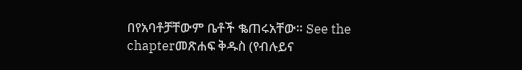በየአባቶቻቸውም ቤቶች ቈጠሩአቸው። See the chapterመጽሐፍ ቅዱስ (የብሉይና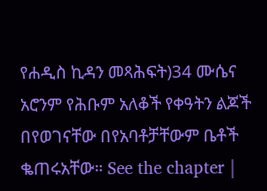የሐዲስ ኪዳን መጻሕፍት)34 ሙሴና አሮንም የሕቡም አለቆች የቀዓትን ልጆች በየወገናቸው በየአባቶቻቸውም ቤቶች ቈጠሩአቸው። See the chapter |